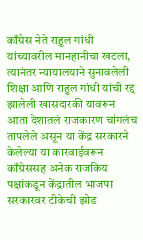काँग्रेस नेते राहुल गांधी यांच्यावरील मानहानीचा खटला, त्यानंतर न्यायालयाने सुनावलेली शिक्षा आणि राहुल गांधी यांची रद्द झालेली खासदारकी यावरून आता देशातलं राजकारण चांगलंच तापलेले असून या केंद्र सरकारने केलेल्या या कारवाईवरून काँग्रेससह अनेक राजकिय पक्षांकडून केंद्रातील भाजपा सरकारवर टीकेची झोड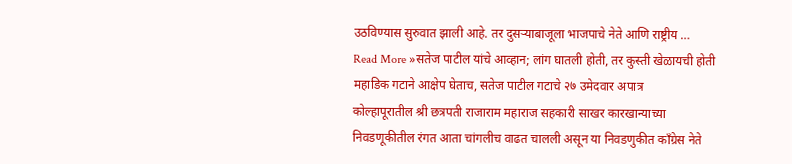उठविण्यास सुरुवात झाली आहे. तर दुसऱ्याबाजूला भाजपाचे नेते आणि राष्ट्रीय …
Read More »सतेज पाटील यांचे आव्हान; लांग घातली होती, तर कुस्ती खेळायची होती महाडिक गटाने आक्षेप घेताच, सतेज पाटील गटाचे २७ उमेदवार अपात्र
कोल्हापूरातील श्री छत्रपती राजाराम महाराज सहकारी साखर कारखान्याच्या निवडणूकीतील रंगत आता चांगलीच वाढत चालली असून या निवडणुकीत काँग्रेस नेते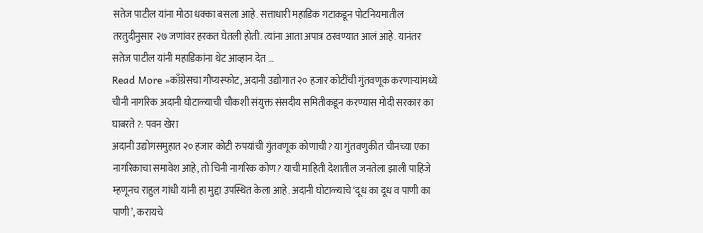सतेज पाटील यांना मोठा धक्का बसला आहे. सत्ताधारी महाडिक गटाकडून पोटनियमातील तरतुदीनुसार २७ जणांवर हरकत घेतली होती. त्यांना आता अपात्र ठरवण्यात आलं आहे. यानंतर सतेज पाटील यांनी महाडिकांना थेट आव्हान देत …
Read More »काँग्रेसचा गौप्यस्फोट, अदानी उद्योगात २० हजार कोटींची गुंतवणूक करणाऱ्यांमध्ये चीनी नागरिक अदानी घोटाळ्याची चौकशी संयुक्त संसदीय समितीकडून करण्यास मोदी सरकार का घाबरते ?: पवन खेरा
अदानी उद्योगसमुहात २० हजार कोटी रुपयांची गुंतवणूक कोणाची? या गुंतवणुकीत चीनच्या एका नागरिकाचा समावेश आहे, तो चिनी नागरिक कोण? याची माहिती देशातील जनतेला झाली पाहिजे म्हणूनच राहुल गांधी यांनी हा मुद्दा उपस्थित केला आहे. अदानी घोटाळ्याचे ‘दूध का दूध व पाणी का पाणी’, करायचे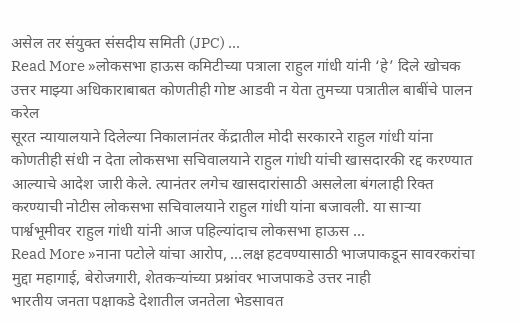असेल तर संयुक्त संसदीय समिती (JPC) …
Read More »लोकसभा हाऊस कमिटीच्या पत्राला राहुल गांधी यांनी ‘हे’ दिले खोचक उत्तर माझ्या अधिकाराबाबत कोणतीही गोष्ट आडवी न येता तुमच्या पत्रातील बाबींचे पालन करेल
सूरत न्यायालयाने दिलेल्या निकालानंतर केंद्रातील मोदी सरकारने राहुल गांधी यांना कोणतीही संधी न देता लोकसभा सचिवालयाने राहुल गांधी यांची खासदारकी रद्द करण्यात आल्याचे आदेश जारी केले. त्यानंतर लगेच खासदारांसाठी असलेला बंगलाही रिक्त करण्याची नोटीस लोकसभा सचिवालयाने राहुल गांधी यांना बजावली. या साऱ्या पार्श्वभूमीवर राहुल गांधी यांनी आज पहिल्यांदाच लोकसभा हाऊस …
Read More »नाना पटोले यांचा आरोप, …लक्ष हटवण्यासाठी भाजपाकडून सावरकरांचा मुद्दा महागाई, बेरोजगारी, शेतकऱ्यांच्या प्रश्नांवर भाजपाकडे उत्तर नाही
भारतीय जनता पक्षाकडे देशातील जनतेला भेडसावत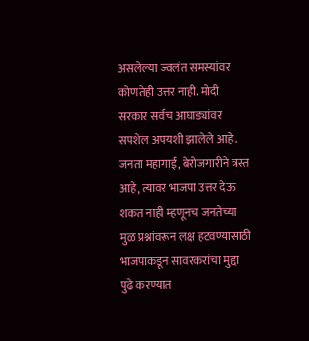असलेल्या ज्वलंत समस्यांवर कोणतेही उत्तर नाही. मोदी सरकार सर्वच आघाड्यांवर सपशेल अपयशी झालेले आहे. जनता महागाई, बेरोजगारीने त्रस्त आहे, त्यावर भाजपा उत्तर देऊ शकत नाही म्हणूनच जनतेच्या मुळ प्रश्नांवरून लक्ष हटवण्यासाठी भाजपाकडून सावरकरांचा मुद्दा पुढे करण्यात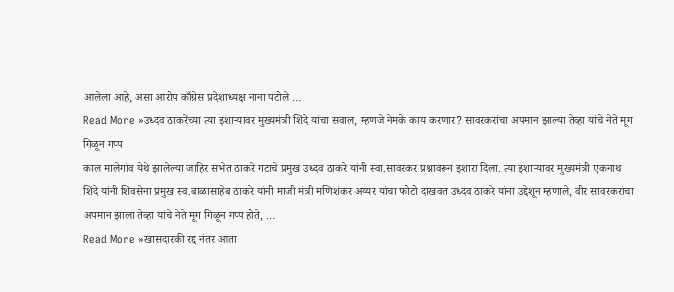आलेला आहे, असा आरोप काँग्रेस प्रदेशाध्यक्ष नाना पटोले …
Read More »उध्दव ठाकरेंच्या त्या इशाऱ्यावर मुख्यमंत्री शिंदे यांचा सवाल, म्हणजे नेमके काय करणार? सावरकरांचा अपमान झाल्या तेव्हा यांचे नेते मूग गिळून गप्प
काल मालेगांव येथे झालेल्या जाहिर सभेत ठाकरे गटाचे प्रमुख उध्दव ठाकरे यांनी स्वा.सावरकर प्रश्नावरून इशारा दिला. त्या इशाऱ्यावर मुख्यमंत्री एकनाथ शिंदे यांनी शिवसेना प्रमुख स्व.बाळासाहेब ठाकरे यांनी माजी मंत्री मणिशंकर अय्यर यांचा फोटो दाखवत उध्दव ठाकरे यांना उद्देशून म्हणाले, वीर सावरकरांचा अपमान झाला तेव्हा यांचे नेते मूग गिळून गप्प होते, …
Read More »खासदारकी रद्द नंतर आता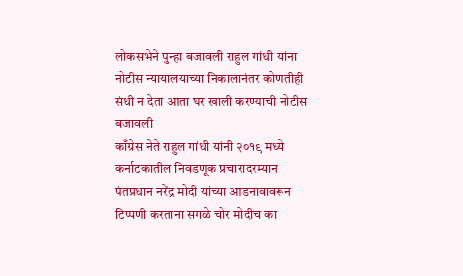लोकसभेने पुन्हा बजावली राहुल गांधी यांना नोटीस न्यायालयाच्या निकालानंतर कोणतीही संधी न देता आता घर खाली करण्याची नोटीस बजावली
काँग्रेस नेते राहुल गांधी यांनी २०१९ मध्ये कर्नाटकातील निवडणूक प्रचारादरम्यान पंतप्रधान नरेंद्र मोदी यांच्या आडनावावरून टिप्पणी करताना सगळे चोर मोदीच का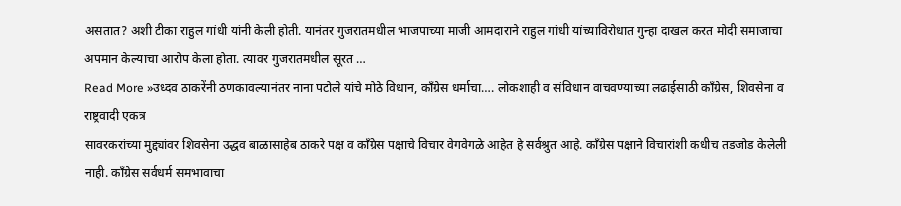असतात? अशी टीका राहुल गांधी यांनी केली होती. यानंतर गुजरातमधील भाजपाच्या माजी आमदाराने राहुल गांधी यांच्याविरोधात गुन्हा दाखल करत मोदी समाजाचा अपमान केल्याचा आरोप केला होता. त्यावर गुजरातमधील सूरत …
Read More »उध्दव ठाकरेंनी ठणकावल्यानंतर नाना पटोले यांचे मोठे विधान, काँग्रेस धर्माचा…. लोकशाही व संविधान वाचवण्याच्या लढाईसाठी काँग्रेस, शिवसेना व राष्ट्रवादी एकत्र
सावरकरांच्या मुद्द्यांवर शिवसेना उद्धव बाळासाहेब ठाकरे पक्ष व काँग्रेस पक्षाचे विचार वेगवेगळे आहेत हे सर्वश्रुत आहे. काँग्रेस पक्षाने विचारांशी कधीच तडजोड केलेली नाही. काँग्रेस सर्वधर्म समभावाचा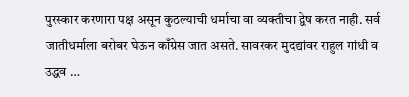पुरस्कार करणारा पक्ष असून कुठल्याची धर्माचा वा व्यक्तीचा द्वेष करत नाही. सर्व जातीधर्माला बरोबर घेऊन काँग्रेस जात असते. सावरकर मुदद्यांवर राहुल गांधी व उद्धव …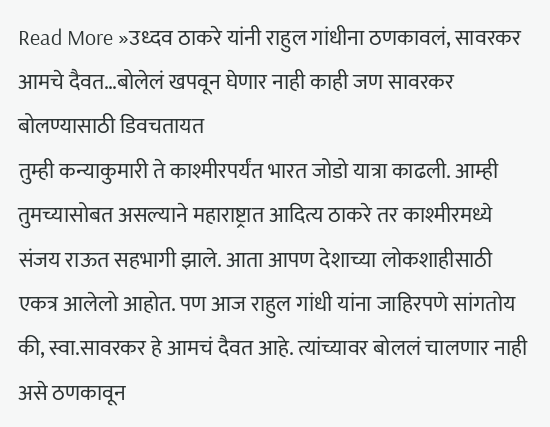Read More »उध्दव ठाकरे यांनी राहुल गांधीना ठणकावलं, सावरकर आमचे दैवत…बोलेलं खपवून घेणार नाही काही जण सावरकर बोलण्यासाठी डिवचतायत
तुम्ही कन्याकुमारी ते काश्मीरपर्यंत भारत जोडो यात्रा काढली. आम्ही तुमच्यासोबत असल्याने महाराष्ट्रात आदित्य ठाकरे तर काश्मीरमध्ये संजय राऊत सहभागी झाले. आता आपण देशाच्या लोकशाहीसाठी एकत्र आलेलो आहोत. पण आज राहुल गांधी यांना जाहिरपणे सांगतोय की, स्वा.सावरकर हे आमचं दैवत आहे. त्यांच्यावर बोललं चालणार नाही असे ठणकावून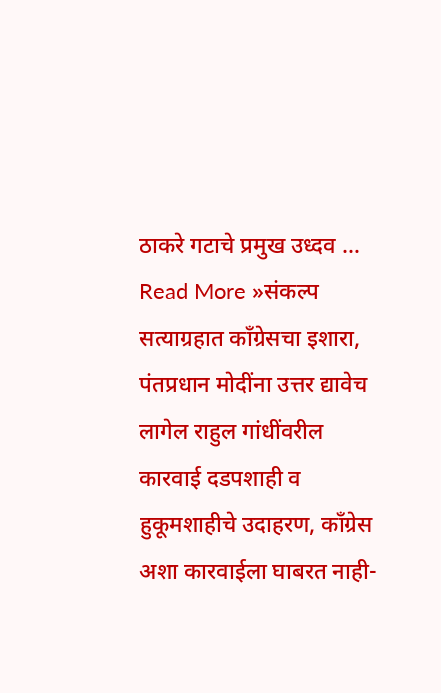ठाकरे गटाचे प्रमुख उध्दव …
Read More »संकल्प सत्याग्रहात काँग्रेसचा इशारा, पंतप्रधान मोदींना उत्तर द्यावेच लागेल राहुल गांधींवरील कारवाई दडपशाही व हुकूमशाहीचे उदाहरण, काँग्रेस अशा कारवाईला घाबरत नाही-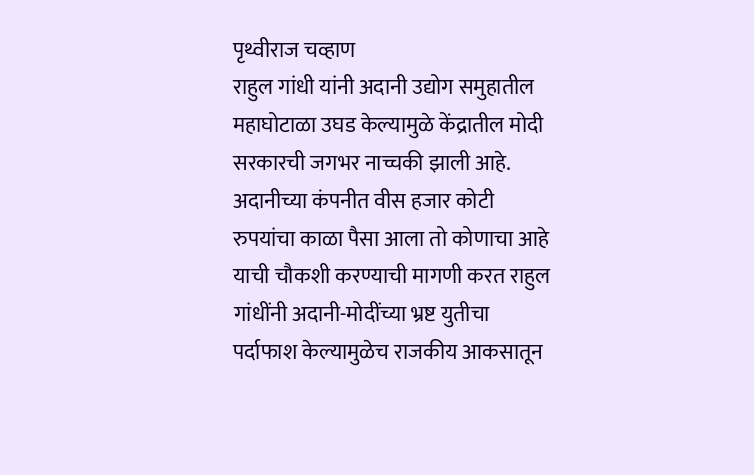पृथ्वीराज चव्हाण
राहुल गांधी यांनी अदानी उद्योग समुहातील महाघोटाळा उघड केल्यामुळे केंद्रातील मोदी सरकारची जगभर नाच्चकी झाली आहे. अदानीच्या कंपनीत वीस हजार कोटी रुपयांचा काळा पैसा आला तो कोणाचा आहे याची चौकशी करण्याची मागणी करत राहुल गांधींनी अदानी-मोदींच्या भ्रष्ट युतीचा पर्दाफाश केल्यामुळेच राजकीय आकसातून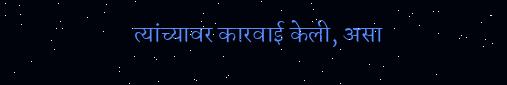त्यांच्यावर कारवाई केली, असा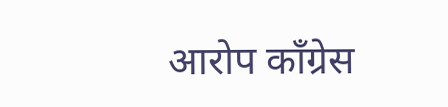आरोप काँग्रेस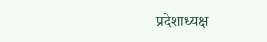प्रदेशाध्यक्ष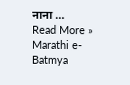नाना …
Read More »
Marathi e-Batmya